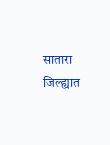सातारा जिल्ह्यात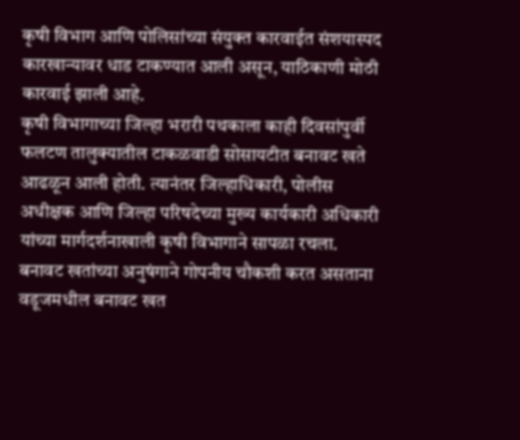कृषी विभाग आणि पोलिसांच्या संयुक्त कारवाईत संशयास्पद कारखान्यावर धाड टाकण्यात आली असून, याठिकाणी मोठी कारवाई झाली आहे.
कृषी विभागाच्या जिल्हा भरारी पथकाला काही दिवसांपुर्वी फलटण तालुक्यातील टाकळवाडी सोसायटीत बनावट खते आढळून आली होती. त्यानंतर जिल्हाधिकारी, पोलीस अधीक्षक आणि जिल्हा परिषदेच्या मुख्य कार्यकारी अधिकारी यांच्या मार्गदर्शनाखाली कृषी विभागाने सापळा रचला. बनावट खतांच्या अनुषंगाने गोपनीय चौकशी करत असताना वडूजमधील बनावट खत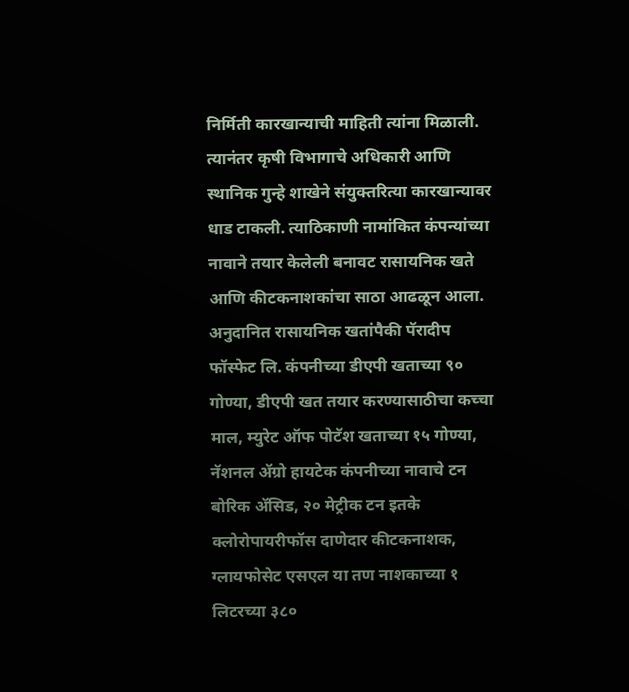निर्मिती कारखान्याची माहिती त्यांना मिळाली. त्यानंतर कृषी विभागाचे अधिकारी आणि स्थानिक गुन्हे शाखेने संयुक्तरित्या कारखान्यावर धाड टाकली. त्याठिकाणी नामांकित कंपन्यांच्या नावाने तयार केलेली बनावट रासायनिक खते आणि कीटकनाशकांचा साठा आढळून आला.
अनुदानित रासायनिक खतांपैकी पॅरादीप फॉस्फेट लि. कंपनीच्या डीएपी खताच्या ९० गोण्या, डीएपी खत तयार करण्यासाठीचा कच्चा माल, म्युरेट ऑफ पोटॅश खताच्या १५ गोण्या, नॅशनल ॲग्रो हायटेक कंपनीच्या नावाचे टन बोरिक ॲसिड, २० मेट्रीक टन इतके क्लोरोपायरीफॉस दाणेदार कीटकनाशक, ग्लायफोसेट एसएल या तण नाशकाच्या १ लिटरच्या ३८०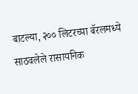बाटल्या, २०० लिटरच्या बॅरलमध्ये साठवलेले रासायनिक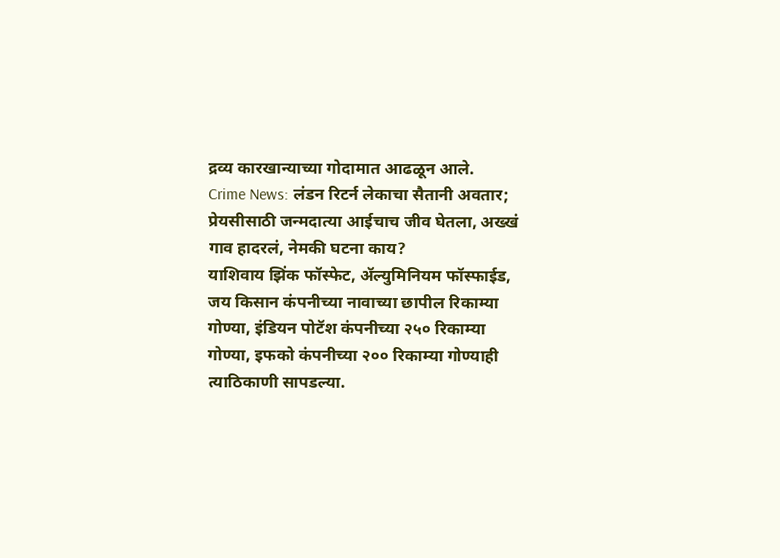द्रव्य कारखान्याच्या गोदामात आढळून आले.
Crime News: लंडन रिटर्न लेकाचा सैतानी अवतार; प्रेयसीसाठी जन्मदात्या आईचाच जीव घेतला, अख्खं गाव हादरलं, नेमकी घटना काय?
याशिवाय झिंक फॉस्फेट, ॲल्युमिनियम फॉस्फाईड, जय किसान कंपनीच्या नावाच्या छापील रिकाम्या गोण्या, इंडियन पोटॅश कंपनीच्या २५० रिकाम्या गोण्या, इफको कंपनीच्या २०० रिकाम्या गोण्याही त्याठिकाणी सापडल्या.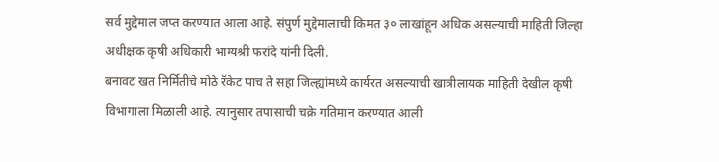सर्व मुद्देमाल जप्त करण्यात आला आहे. संपुर्ण मुद्देमालाची किमत ३० लाखांहून अधिक असल्याची माहिती जिल्हा अधीक्षक कृषी अधिकारी भाग्यश्री फरांदे यांनी दिली.
बनावट खत निर्मितीचे मोठे रॅकेट पाच ते सहा जिल्ह्यांमध्ये कार्यरत असल्याची खात्रीलायक माहिती देखील कृषी विभागाला मिळाली आहे. त्यानुसार तपासाची चक्रे गतिमान करण्यात आली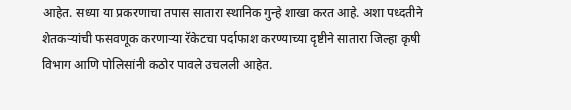आहेत. सध्या या प्रकरणाचा तपास सातारा स्थानिक गुन्हे शाखा करत आहे. अशा पध्दतीने शेतकऱ्यांची फसवणूक करणाऱ्या रॅकेटचा पर्दाफाश करण्याच्या दृष्टीने सातारा जिल्हा कृषी विभाग आणि पोलिसांनी कठोर पावले उचलली आहेत.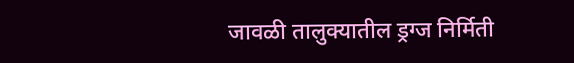जावळी तालुक्यातील ड्रग्ज निर्मिती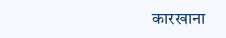कारखाना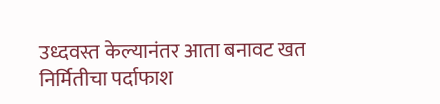उध्दवस्त केल्यानंतर आता बनावट खत निर्मितीचा पर्दाफाश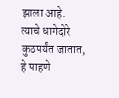झाला आहे. त्याचे धागेदोरे कुठपर्यंत जातात, हे पाहणे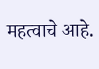महत्वाचे आहे.